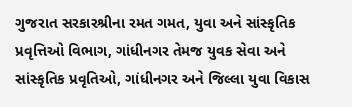ગુજરાત સરકારશ્રીના રમત ગમત, યુવા અને સાંસ્કૃતિક પ્રવૃત્તિઓ વિભાગ, ગાંધીનગર તેમજ યુવક સેવા અને સાંસ્કૃતિક પ્રવૃતિઓ, ગાંધીનગર અને જિલ્લા યુવા વિકાસ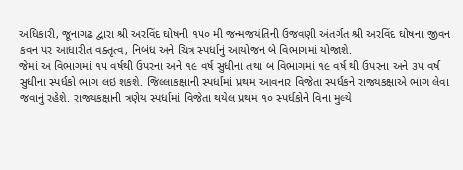અધિકારી, જૂનાગઢ દ્વારા શ્રી અરવિંદ ઘોષની ૧૫૦ મી જન્મજયંતિની ઉજવણી અંતર્ગત શ્રી અરવિંદ ઘોષના જીવન કવન પર આધારીત વક્તૃત્વ, નિબંધ અને ચિત્ર સ્પર્ધાનું આયોજન બે વિભાગમાં યોજાશે.
જેમાં અ વિભાગમાં ૧૫ વર્ષથી ઉપરના અને ૧૯ વર્ષ સુધીના તથા બ વિભાગમાં ૧૯ વર્ષ થી ઉપરના અને ૩૫ વર્ષ સુધીના સ્પર્ધકો ભાગ લઇ શકશે. જિલ્લાકક્ષાની સ્પર્ધામાં પ્રથમ આવનાર વિજેતા સ્પર્ધકને રાજ્યકક્ષાએ ભાગ લેવા જવાનું રહેશે. રાજ્યકક્ષાની ત્રણેય સ્પર્ધામાં વિજેતા થયેલ પ્રથમ ૧૦ સ્પર્ધકોને વિના મુલ્યે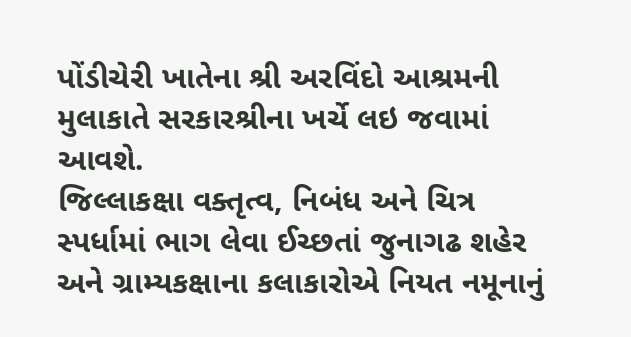પોંડીચેરી ખાતેના શ્રી અરવિંદો આશ્રમની મુલાકાતે સરકારશ્રીના ખર્ચે લઇ જવામાં આવશે.
જિલ્લાકક્ષા વક્તૃત્વ, નિબંધ અને ચિત્ર સ્પર્ધામાં ભાગ લેવા ઈચ્છતાં જુનાગઢ શહેર અને ગ્રામ્યકક્ષાના કલાકારોએ નિયત નમૂનાનું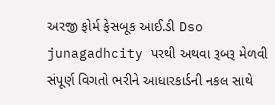અરજી ફોર્મ ફેસબૂક આઈ.ડી Dso junagadhcity પરથી અથવા રૂબરૂ મેળવી સંપૂર્ણ વિગતો ભરીને આધારકાર્ડની નકલ સાથે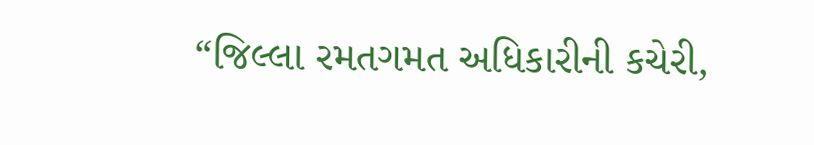“જિલ્લા રમતગમત અધિકારીની કચેરી,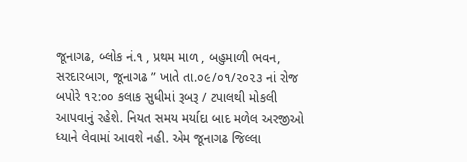જૂનાગઢ, બ્લોક નં.૧ , પ્રથમ માળ , બહુમાળી ભવન, સરદારબાગ, જૂનાગઢ ” ખાતે તા.૦૯/૦૧/૨૦૨૩ નાં રોજ બપોરે ૧૨:૦૦ કલાક સુધીમાં રૂબરૂ / ટપાલથી મોકલી આપવાનું રહેશે. નિયત સમય મર્યાદા બાદ મળેલ અરજીઓ ધ્યાને લેવામાં આવશે નહી. એમ જૂનાગઢ જિલ્લા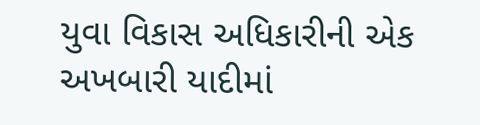યુવા વિકાસ અધિકારીની એક અખબારી યાદીમાં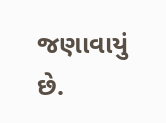જણાવાયું છે.